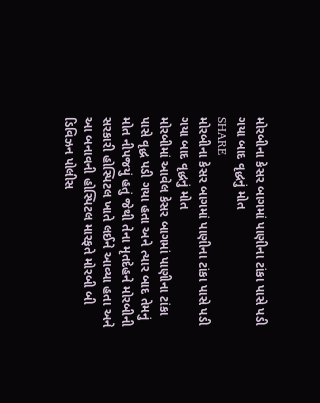મોરબીના કેસર બાગમાં પાણીના ટાંકા પાસે પડી ગયા બાદ વૃદ્ધનું મોત
SHARE
મોરબીના કેસર બાગમાં પાણીના ટાંકા પાસે પડી ગયા બાદ વૃદ્ધનું મોત
મોરબીમાં આવેલ કેસર બાગમાં પાણીના ટાંકા પાસે વૃદ્ધ પડી ગયા હતા અને ત્યાર બાદ તેમનું મોત નીપજયું હતું જેથી તેના મૃતદેહને મોરબીની સરકારી હોસ્પિટલ ખાતે લઈને આવ્યા હતા અને આ બનાવની હોસ્પિટલ મારફતે મોરબી બી ડિવિઝન પોલીસ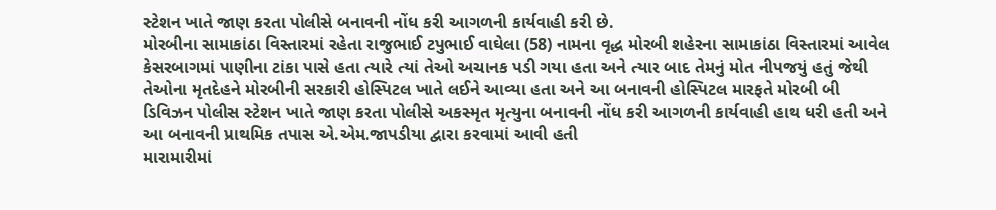સ્ટેશન ખાતે જાણ કરતા પોલીસે બનાવની નોંધ કરી આગળની કાર્યવાહી કરી છે.
મોરબીના સામાકાંઠા વિસ્તારમાં રહેતા રાજુભાઈ ટપુભાઈ વાઘેલા (58) નામના વૃદ્ધ મોરબી શહેરના સામાકાંઠા વિસ્તારમાં આવેલ કેસરબાગમાં પાણીના ટાંકા પાસે હતા ત્યારે ત્યાં તેઓ અચાનક પડી ગયા હતા અને ત્યાર બાદ તેમનું મોત નીપજયું હતું જેથી તેઓના મૃતદેહને મોરબીની સરકારી હોસ્પિટલ ખાતે લઈને આવ્યા હતા અને આ બનાવની હોસ્પિટલ મારફતે મોરબી બી ડિવિઝન પોલીસ સ્ટેશન ખાતે જાણ કરતા પોલીસે અકસ્મૃત મૃત્યુના બનાવની નોંધ કરી આગળની કાર્યવાહી હાથ ધરી હતી અને આ બનાવની પ્રાથમિક તપાસ એ.એમ.જાપડીયા દ્વારા કરવામાં આવી હતી
મારામારીમાં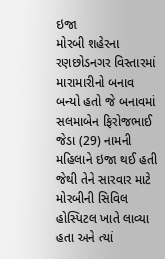ઇજા
મોરબી શહેરના રણછોડનગર વિસ્તારમાં મારામારીનો બનાવ બન્યો હતો જે બનાવમાં સલમાબેન ફિરોજભાઈ જેડા (29) નામની મહિલાને ઇજા થઈ હતી જેથી તેને સારવાર માટે મોરબીની સિવિલ હોસ્પિટલ ખાતે લાવ્યા હતા અને ત્યાં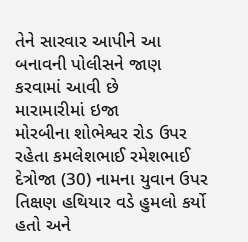તેને સારવાર આપીને આ બનાવની પોલીસને જાણ કરવામાં આવી છે
મારામારીમાં ઇજા
મોરબીના શોભેશ્વર રોડ ઉપર રહેતા કમલેશભાઈ રમેશભાઈ દેત્રોજા (30) નામના યુવાન ઉપર તિક્ષણ હથિયાર વડે હુમલો કર્યો હતો અને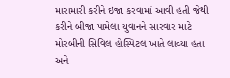મારામારી કરીને ઇજા કરવામાં આવી હતી જેથી કરીને બીજા પામેલા યુવાનને સારવાર માટે મોરબીની સિવિલ હોસ્પિટલ ખાતે લાવ્યા હતા અને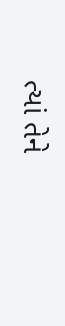ત્યાં તેને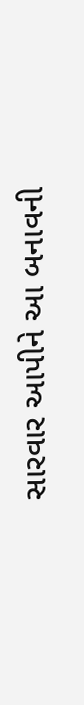સારવાર આપીને આ બનાવની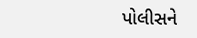પોલીસને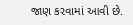જાણ કરવામાં આવી છે.